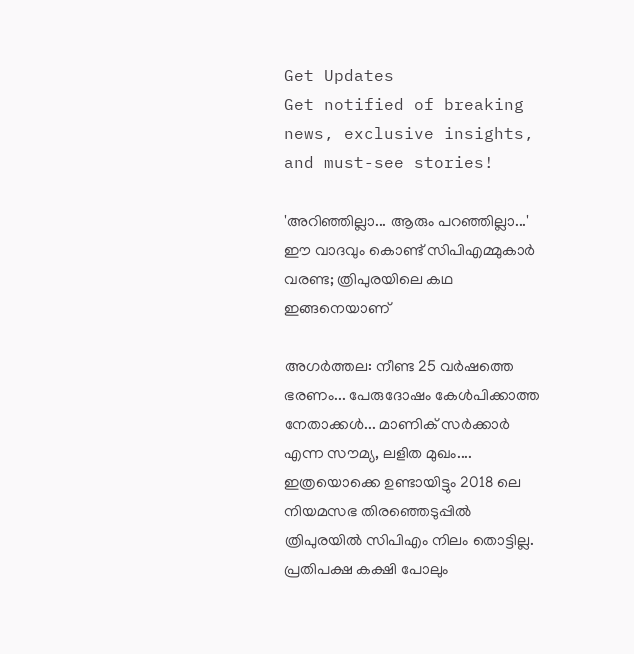Get Updates
Get notified of breaking news, exclusive insights, and must-see stories!

'അറിഞ്ഞില്ലാ... ആരും പറഞ്ഞില്ലാ...' ഈ വാദവും കൊണ്ട് സിപിഎമ്മുകാര്‍ വരണ്ട; ത്രിപുരയിലെ കഥ ഇങ്ങനെയാണ്

അഗര്‍ത്തല: നീണ്ട 25 വര്‍ഷത്തെ ഭരണം... പേരുദോഷം കേള്‍പിക്കാത്ത നേതാക്കള്‍... മാണിക് സര്‍ക്കാര്‍ എന്ന സൗമ്യ, ലളിത മുഖം.... ഇത്രയൊക്കെ ഉണ്ടായിട്ടും 2018 ലെ നിയമസഭ തിരഞ്ഞെടുപ്പില്‍ ത്രിപുരയില്‍ സിപിഎം നിലം തൊട്ടില്ല. പ്രതിപക്ഷ കക്ഷി പോലും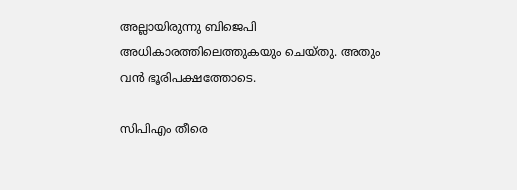അല്ലായിരുന്നു ബിജെപി അധികാരത്തിലെത്തുകയും ചെയ്തു. അതും വന്‍ ഭൂരിപക്ഷത്തോടെ.

സിപിഎം തീരെ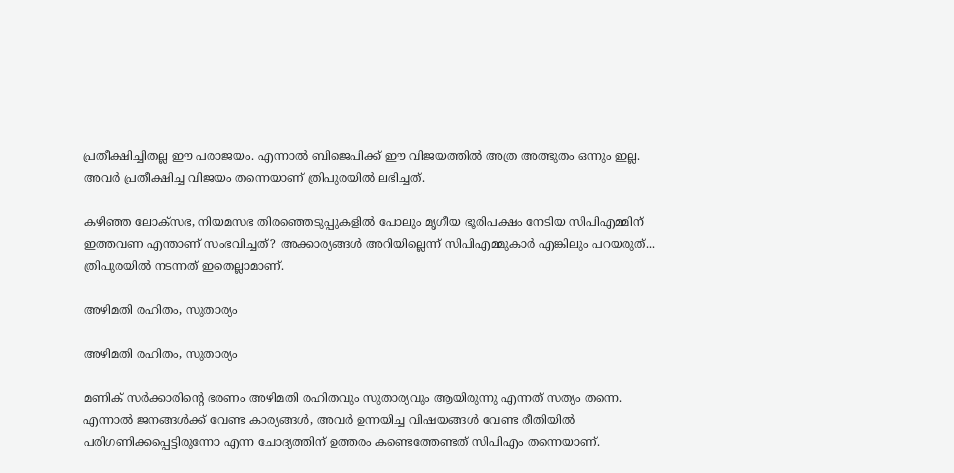പ്രതീക്ഷിച്ചിതല്ല ഈ പരാജയം. എന്നാല്‍ ബിജെപിക്ക് ഈ വിജയത്തില്‍ അത്ര അത്ഭുതം ഒന്നും ഇല്ല. അവര്‍ പ്രതീക്ഷിച്ച വിജയം തന്നെയാണ് ത്രിപുരയില്‍ ലഭിച്ചത്.

കഴിഞ്ഞ ലോക്‌സഭ, നിയമസഭ തിരഞ്ഞെടുപ്പുകളില്‍ പോലും മൃഗീയ ഭൂരിപക്ഷം നേടിയ സിപിഎമ്മിന് ഇത്തവണ എന്താണ് സംഭവിച്ചത്? അക്കാര്യങ്ങള്‍ അറിയില്ലെന്ന് സിപിഎമ്മുകാര്‍ എങ്കിലും പറയരുത്... ത്രിപുരയില്‍ നടന്നത് ഇതെല്ലാമാണ്.

അഴിമതി രഹിതം, സുതാര്യം

അഴിമതി രഹിതം, സുതാര്യം

മണിക് സര്‍ക്കാരിന്റെ ഭരണം അഴിമതി രഹിതവും സുതാര്യവും ആയിരുന്നു എന്നത് സത്യം തന്നെ. എന്നാല്‍ ജനങ്ങള്‍ക്ക് വേണ്ട കാര്യങ്ങള്‍, അവര്‍ ഉന്നയിച്ച വിഷയങ്ങള്‍ വേണ്ട രീതിയില്‍ പരിഗണിക്കപ്പെട്ടിരുന്നോ എന്ന ചോദ്യത്തിന് ഉത്തരം കണ്ടെത്തേണ്ടത് സിപിഎം തന്നെയാണ്.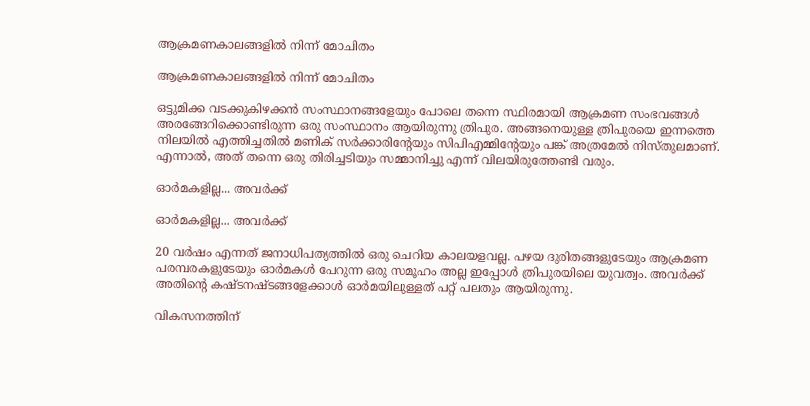ആക്രമണകാലങ്ങളില്‍ നിന്ന് മോചിതം

ആക്രമണകാലങ്ങളില്‍ നിന്ന് മോചിതം

ഒട്ടുമിക്ക വടക്കുകിഴക്കന്‍ സംസ്ഥാനങ്ങളേയും പോലെ തന്നെ സ്ഥിരമായി ആക്രമണ സംഭവങ്ങള്‍ അരങ്ങേറിക്കൊണ്ടിരുന്ന ഒരു സംസ്ഥാനം ആയിരുന്നു ത്രിപുര. അങ്ങനെയുള്ള ത്രിപുരയെ ഇന്നത്തെ നിലയില്‍ എത്തിച്ചതില്‍ മണിക് സര്‍ക്കാരിന്റേയും സിപിഎമ്മിന്റേയും പങ്ക് അത്രമേല്‍ നിസ്തുലമാണ്. എന്നാല്‍, അത് തന്നെ ഒരു തിരിച്ചടിയും സമ്മാനിച്ചു എന്ന് വിലയിരുത്തേണ്ടി വരും.

ഓര്‍മകളില്ല... അവര്‍ക്ക്

ഓര്‍മകളില്ല... അവര്‍ക്ക്

20 വര്‍ഷം എന്നത് ജനാധിപത്യത്തില്‍ ഒരു ചെറിയ കാലയളവല്ല. പഴയ ദുരിതങ്ങളുടേയും ആക്രമണ പരമ്പരകളുടേയും ഓര്‍മകള്‍ പേറുന്ന ഒരു സമൂഹം അല്ല ഇപ്പോള്‍ ത്രിപുരയിലെ യുവത്വം. അവര്‍ക്ക് അതിന്റെ കഷ്ടനഷ്ടങ്ങളേക്കാള്‍ ഓര്‍മയിലുള്ളത് പറ്റ് പലതും ആയിരുന്നു.

വികസനത്തിന്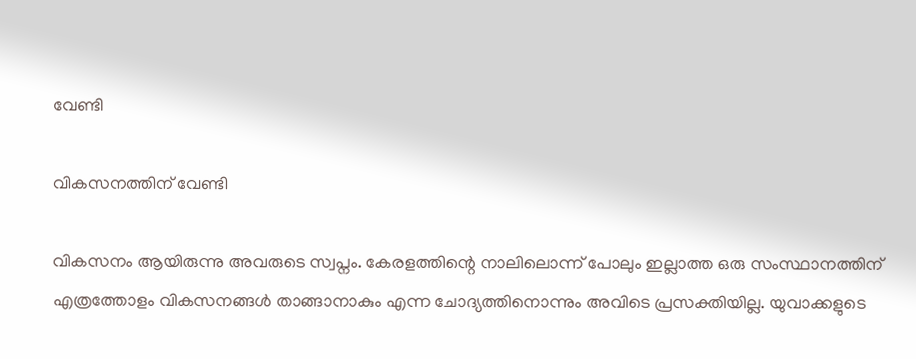വേണ്ടി

വികസനത്തിന് വേണ്ടി

വികസനം ആയിരുന്നു അവരുടെ സ്വപ്നം. കേരളത്തിന്റെ നാലിലൊന്ന് പോലും ഇല്ലാത്ത ഒരു സംസ്ഥാനത്തിന് എത്രത്തോളം വികസനങ്ങള്‍ താങ്ങാനാകും എന്ന ചോദ്യത്തിനൊന്നും അവിടെ പ്രസക്തിയില്ല. യുവാക്കളുടെ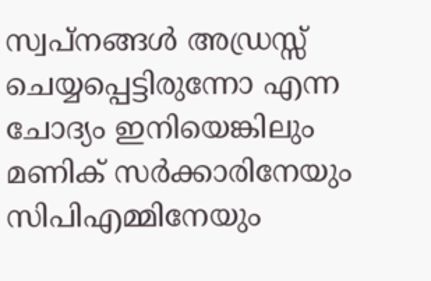സ്വപ്‌നങ്ങള്‍ അഡ്രസ്സ് ചെയ്യപ്പെട്ടിരുന്നോ എന്ന ചോദ്യം ഇനിയെങ്കിലും മണിക് സര്‍ക്കാരിനേയും സിപിഎമ്മിനേയും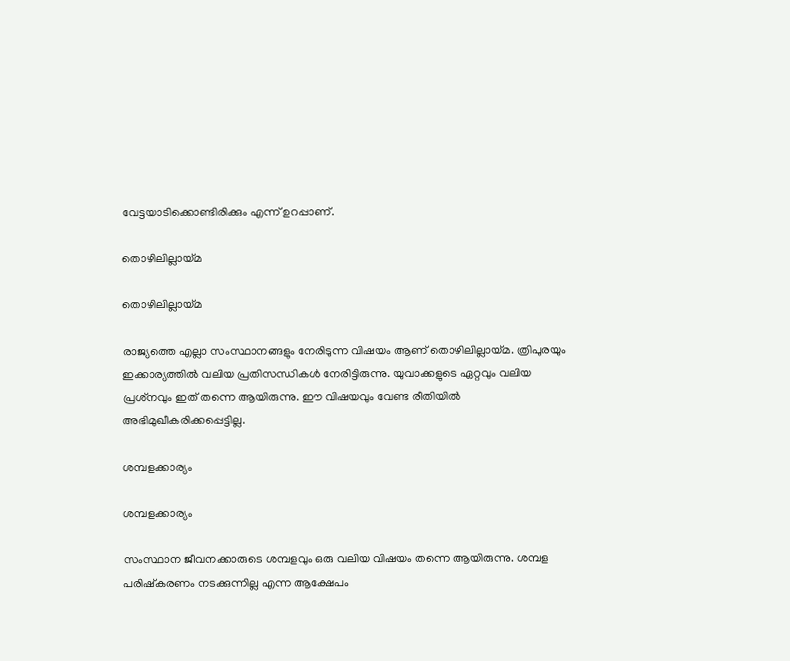വേട്ടയാടിക്കൊണ്ടിരിക്കും എന്ന് ഉറപ്പാണ്.

തൊഴിലില്ലായ്മ

തൊഴിലില്ലായ്മ

രാജ്യത്തെ എല്ലാ സംസ്ഥാനങ്ങളും നേരിടുന്ന വിഷയം ആണ് തൊഴിലില്ലായ്മ. ത്രിപുരയും ഇക്കാര്യത്തില്‍ വലിയ പ്രതിസന്ധികള്‍ നേരിട്ടിരുന്നു. യുവാക്കളുടെ ഏറ്റവും വലിയ പ്രശ്‌നവും ഇത് തന്നെ ആയിരുന്നു. ഈ വിഷയവും വേണ്ട രീതിയില്‍ അഭിമുഖീകരിക്കപ്പെട്ടില്ല.

ശമ്പളക്കാര്യം

ശമ്പളക്കാര്യം

സംസ്ഥാന ജീവനക്കാരുടെ ശമ്പളവും ഒരു വലിയ വിഷയം തന്നെ ആയിരുന്നു. ശമ്പള പരിഷ്‌കരണം നടക്കുന്നില്ല എന്ന ആക്ഷേപം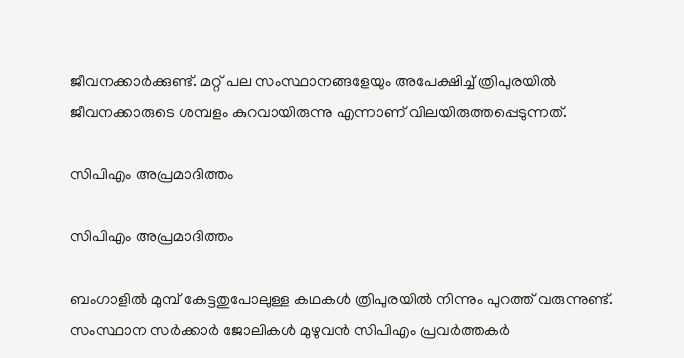ജീവനക്കാര്‍ക്കുണ്ട്. മറ്റ് പല സംസ്ഥാനങ്ങളേയും അപേക്ഷിച്ച് ത്രിപുരയില്‍ ജീവനക്കാരുടെ ശമ്പളം കുറവായിരുന്നു എന്നാണ് വിലയിരുത്തപ്പെടുന്നത്.

സിപിഎം അപ്രമാദിത്തം

സിപിഎം അപ്രമാദിത്തം

ബംഗാളില്‍ മുമ്പ് കേട്ടതുപോലുള്ള കഥകള്‍ ത്രിപുരയില്‍ നിന്നും പുറത്ത് വരുന്നുണ്ട്. സംസ്ഥാന സര്‍ക്കാര്‍ ജോലികള്‍ മുഴുവന്‍ സിപിഎം പ്രവര്‍ത്തകര്‍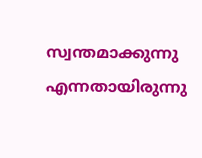സ്വന്തമാക്കുന്നു എന്നതായിരുന്നു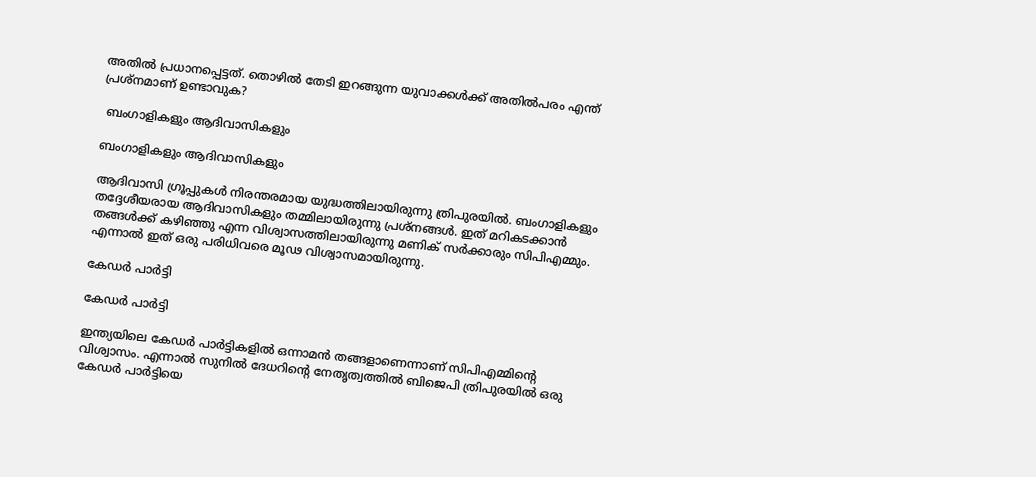അതില്‍ പ്രധാനപ്പെട്ടത്. തൊഴില്‍ തേടി ഇറങ്ങുന്ന യുവാക്കള്‍ക്ക് അതില്‍പരം എന്ത് പ്രശ്‌നമാണ് ഉണ്ടാവുക?

 ബംഗാളികളും ആദിവാസികളും

ബംഗാളികളും ആദിവാസികളും

ആദിവാസി ഗ്രൂപ്പുകള്‍ നിരന്തരമായ യുദ്ധത്തിലായിരുന്നു ത്രിപുരയില്‍. ബംഗാളികളും തദ്ദേശീയരായ ആദിവാസികളും തമ്മിലായിരുന്നു പ്രശ്‌നങ്ങള്‍. ഇത് മറികടക്കാന്‍ തങ്ങള്‍ക്ക് കഴിഞ്ഞു എന്ന വിശ്വാസത്തിലായിരുന്നു മണിക് സര്‍ക്കാരും സിപിഎമ്മും. എന്നാല്‍ ഇത് ഒരു പരിധിവരെ മൂഢ വിശ്വാസമായിരുന്നു.

കേഡര്‍ പാര്‍ട്ടി

കേഡര്‍ പാര്‍ട്ടി

ഇന്ത്യയിലെ കേഡര്‍ പാര്‍ട്ടികളില്‍ ഒന്നാമന്‍ തങ്ങളാണെന്നാണ് സിപിഎമ്മിന്റെ വിശ്വാസം. എന്നാല്‍ സുനില്‍ ദേധറിന്റെ നേതൃത്വത്തില്‍ ബിജെപി ത്രിപുരയില്‍ ഒരു കേഡര്‍ പാര്‍ട്ടിയെ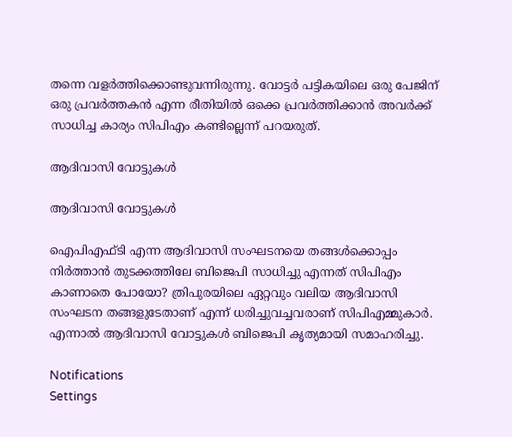തന്നെ വളര്‍ത്തിക്കൊണ്ടുവന്നിരുന്നു. വോട്ടര്‍ പട്ടികയിലെ ഒരു പേജിന് ഒരു പ്രവര്‍ത്തകന്‍ എന്ന രീതിയില്‍ ഒക്കെ പ്രവര്‍ത്തിക്കാന്‍ അവര്‍ക്ക് സാധിച്ച കാര്യം സിപിഎം കണ്ടില്ലെന്ന് പറയരുത്.

ആദിവാസി വോട്ടുകള്‍

ആദിവാസി വോട്ടുകള്‍

ഐപിഎഫ്ടി എന്ന ആദിവാസി സംഘടനയെ തങ്ങള്‍ക്കൊപ്പം നിര്‍ത്താന്‍ തുടക്കത്തിലേ ബിജെപി സാധിച്ചു എന്നത് സിപിഎം കാണാതെ പോയോ? ത്രിപുരയിലെ ഏറ്റവും വലിയ ആദിവാസി സംഘടന തങ്ങളുടേതാണ് എന്ന് ധരിച്ചുവച്ചവരാണ് സിപിഎമ്മുകാര്‍. എന്നാല്‍ ആദിവാസി വോട്ടുകള്‍ ബിജെപി കൃത്യമായി സമാഹരിച്ചു.

Notifications
Settings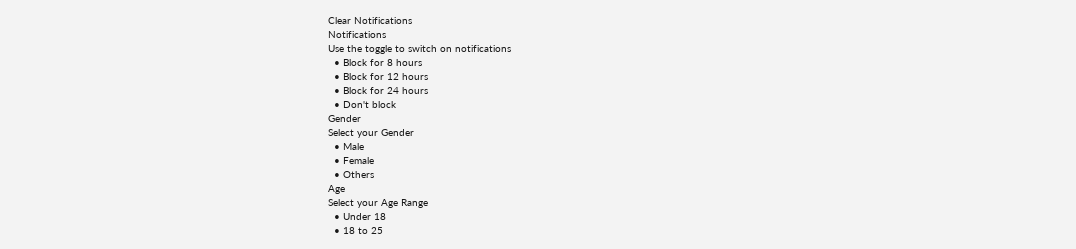Clear Notifications
Notifications
Use the toggle to switch on notifications
  • Block for 8 hours
  • Block for 12 hours
  • Block for 24 hours
  • Don't block
Gender
Select your Gender
  • Male
  • Female
  • Others
Age
Select your Age Range
  • Under 18
  • 18 to 25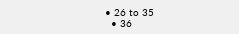• 26 to 35
  • 36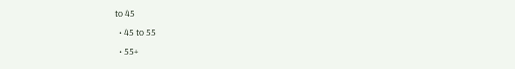to 45
  • 45 to 55
  • 55+